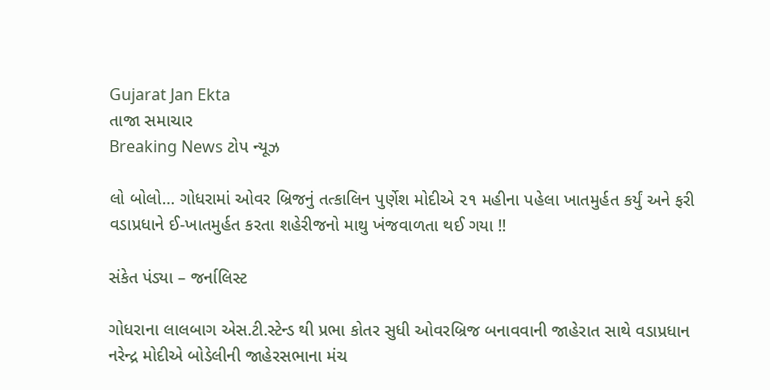Gujarat Jan Ekta
તાજા સમાચાર
Breaking News ટોપ ન્યૂઝ

લો બોલો… ગોધરામાં ઓવર બ્રિજનું તત્કાલિન પુર્ણેશ મોદીએ ૨૧ મહીના પહેલા ખાતમુર્હત કર્યું અને ફરી વડાપ્રધાને ઈ-ખાતમુર્હત કરતા શહેરીજનો માથુ ખંજવાળતા થઈ ગયા !!

સંકેત પંડ્યા – જર્નાલિસ્ટ

ગોધરાના લાલબાગ એસ.ટી.સ્ટેન્ડ થી પ્રભા કોતર સુધી ઓવરબ્રિજ બનાવવાની જાહેરાત સાથે વડાપ્રધાન નરેન્દ્ર મોદીએ બોડેલીની જાહેરસભાના મંચ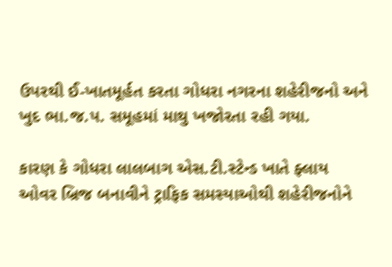ઉપરથી ઈ-ખાતમૂર્હત કરતા ગોધરા નગરના શહેરીજનો અને ખુદ ભા.જ.પ. સમૂહમાં માથુ ખજોરતા રહી ગયા.

કારણ કે ગોધરા લાલબાગ એસ.ટી.સ્ટેન્ડ ખાતે ફ્લાય ઓવર બ્રિજ બનાવીને ટ્રાફિક સમસ્યાઓથી શહેરીજનોને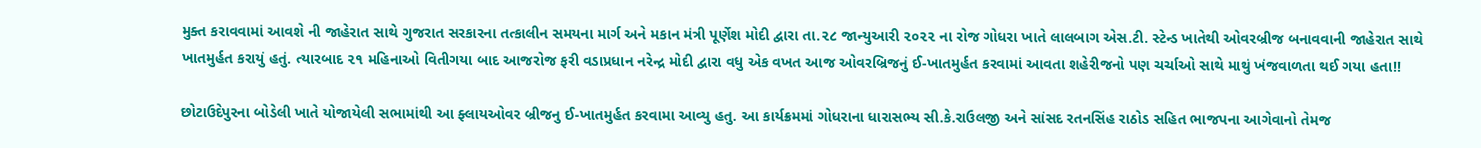મુક્ત કરાવવામાં આવશે ની જાહેરાત સાથે ગુજરાત સરકારના તત્કાલીન સમયના માર્ગ અને મકાન મંત્રી પૂર્ણેશ મોદી દ્વારા તા.૨૮ જાન્યુઆરી ૨૦૨૨ ના રોજ ગોધરા ખાતે લાલબાગ એસ.ટી. સ્ટેન્ડ ખાતેથી ઓવરબ્રીજ બનાવવાની જાહેરાત સાથે ખાતમુર્હત કરાયું હતું. ત્યારબાદ ૨૧ મહિનાઓ વિતીગયા બાદ આજરોજ ફરી વડાપ્રધાન નરેન્દ્ર મોદી દ્વારા વધુ એક વખત આજ ઓવરબ્રિજનું ઈ-ખાતમુર્હત કરવામાં આવતા શહેરીજનો પણ ચર્ચાઓ સાથે માથું ખંજવાળતા થઈ ગયા હતા!!

છોટાઉદેપુરના બોડેલી ખાતે યોજાયેલી સભામાંથી આ ફ્લાયઓવર બ્રીજનુ ઈ-ખાતમુર્હત કરવામા આવ્યુ હતુ. આ કાર્યક્રમમાં ગોધરાના ધારાસભ્ય સી.કે.રાઉલજી અને સાંસદ રતનસિંહ રાઠોડ સહિત ભાજપના આગેવાનો તેમજ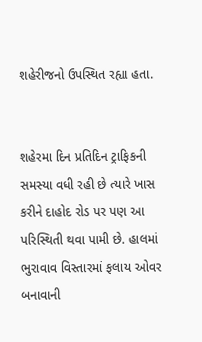શહેરીજનો ઉપસ્થિત રહ્યા હતા.


શહેરમા દિન પ્રતિદિન ટ્રાફિકની સમસ્યા વધી રહી છે ત્યારે ખાસ કરીને દાહોદ રોડ પર પણ આ પરિસ્થિતી થવા પામી છે. હાલમાં ભુરાવાવ વિસ્તારમાં ફલાય ઓવર બનાવાની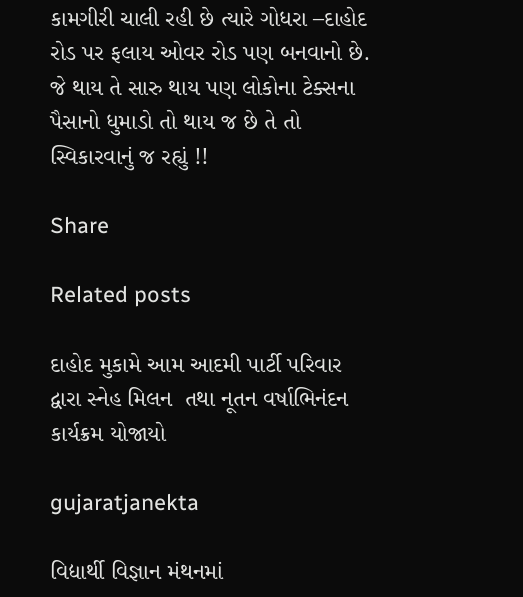કામગીરી ચાલી રહી છે ત્યારે ગોધરા –દાહોદ રોડ પર ફલાય ઓવર રોડ પણ બનવાનો છે. જે થાય તે સારુ થાય પણ લોકોના ટેક્સના પૈસાનો ધુમાડો તો થાય જ છે તે તો સ્વિકારવાનું જ રહ્યું !!

Share

Related posts

દાહોદ મુકામે આમ આદમી પાર્ટી પરિવાર દ્વારા સ્નેહ મિલન  તથા નૂતન વર્ષાભિનંદન કાર્યક્રમ યોજાયો

gujaratjanekta

વિદ્યાર્થી વિજ્ઞાન મંથનમાં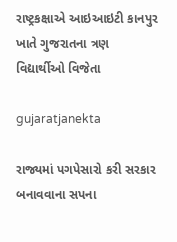રાષ્ટ્રકક્ષાએ આઇઆઇટી કાનપુર ખાતે ગુજરાતના ત્રણ વિદ્યાર્થીઓ વિજેતા

gujaratjanekta

રાજ્યમાં પગપેસારો કરી સરકાર બનાવવાના સપના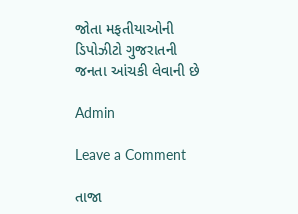જોતા મફતીયાઓની ડિપોઝીટો ગુજરાતની જનતા આંચકી લેવાની છે

Admin

Leave a Comment

તાજા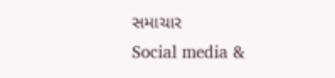સમાચાર
Social media &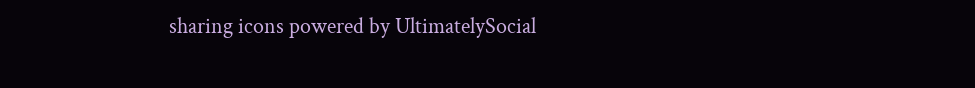sharing icons powered by UltimatelySocial